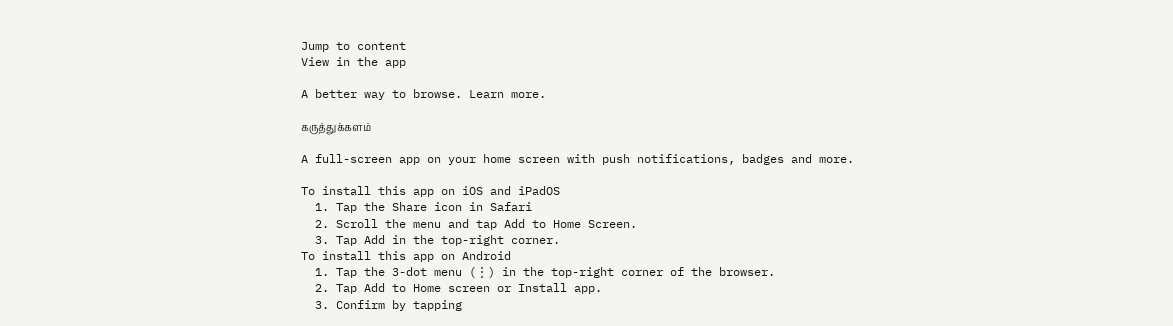Jump to content
View in the app

A better way to browse. Learn more.

கருத்துக்களம்

A full-screen app on your home screen with push notifications, badges and more.

To install this app on iOS and iPadOS
  1. Tap the Share icon in Safari
  2. Scroll the menu and tap Add to Home Screen.
  3. Tap Add in the top-right corner.
To install this app on Android
  1. Tap the 3-dot menu (⋮) in the top-right corner of the browser.
  2. Tap Add to Home screen or Install app.
  3. Confirm by tapping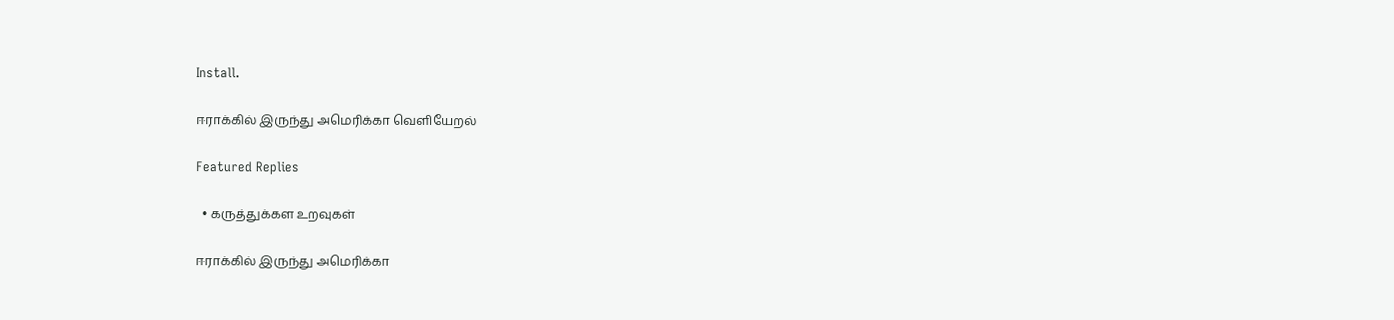Install.

ஈராக்கில் இருந்து அமெரிக்கா வெளியேறல்

Featured Replies

  • கருத்துக்கள உறவுகள்

ஈராக்கில் இருந்து அமெரிக்கா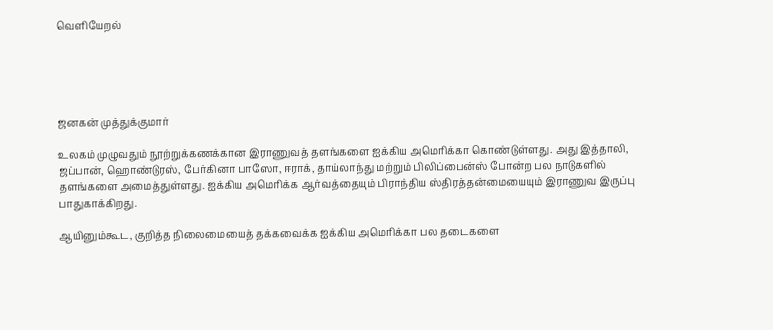வெளியேறல்





ஜனகன் முத்துக்குமார்

உலகம் முழுவதும் நூற்றுக்கணக்கான இராணுவத் தளங்களை ஐக்கிய அமெரிக்கா கொண்டுள்ளது. அது இத்தாலி, ஜப்பான், ஹொண்டுரஸ், பேர்கினா பாஸோ, ஈராக், தாய்லாந்து மற்றும் பிலிப்பைன்ஸ் போன்ற பல நாடுகளில் தளங்களை அமைத்துள்ளது. ஐக்கிய அமெரிக்க ஆர்வத்தையும் பிராந்திய ஸ்திரத்தன்மையையும் இராணுவ இருப்பு பாதுகாக்கிறது.

ஆயினும்கூட, குறித்த நிலைமையைத் தக்கவைக்க ஐக்கிய அமெரிக்கா பல தடைகளை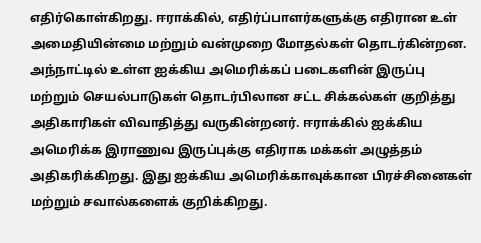எதிர்கொள்கிறது. ஈராக்கில், எதிர்ப்பாளர்களுக்கு எதிரான உள் அமைதியின்மை மற்றும் வன்முறை மோதல்கள் தொடர்கின்றன. அந்நாட்டில் உள்ள ஐக்கிய அமெரிக்கப் படைகளின் இருப்பு மற்றும் செயல்பாடுகள் தொடர்பிலான சட்ட சிக்கல்கள் குறித்து அதிகாரிகள் விவாதித்து வருகின்றனர். ஈராக்கில் ஐக்கிய அமெரிக்க இராணுவ இருப்புக்கு எதிராக மக்கள் அழுத்தம் அதிகரிக்கிறது. இது ஐக்கிய அமெரிக்காவுக்கான பிரச்சினைகள் மற்றும் சவால்களைக் குறிக்கிறது.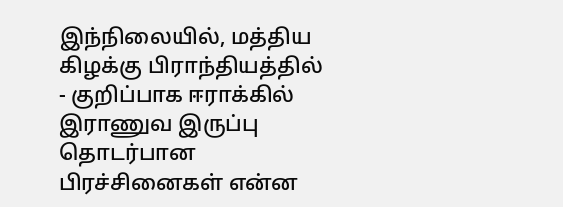இந்நிலையில், மத்திய கிழக்கு பிராந்தியத்தில் - குறிப்பாக ஈராக்கில் இராணுவ இருப்பு தொடர்பான பிரச்சினைகள் என்ன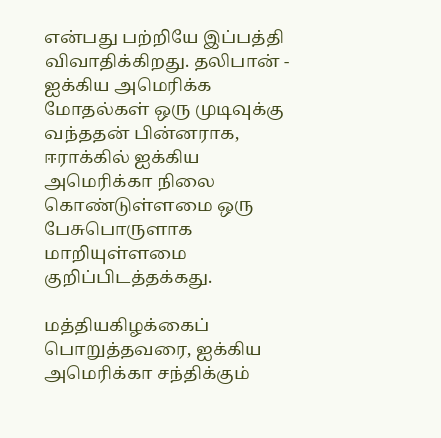என்பது பற்றியே இப்பத்தி விவாதிக்கிறது. தலிபான் - ஐக்கிய அமெரிக்க மோதல்கள் ஒரு முடிவுக்கு வந்ததன் பின்னராக, ஈராக்கில் ஐக்கிய அமெரிக்கா நிலை கொண்டுள்ளமை ஒரு பேசுபொருளாக மாறியுள்ளமை குறிப்பிடத்தக்கது.

மத்தியகிழக்கைப் பொறுத்தவரை, ஐக்கிய அமெரிக்கா சந்திக்கும்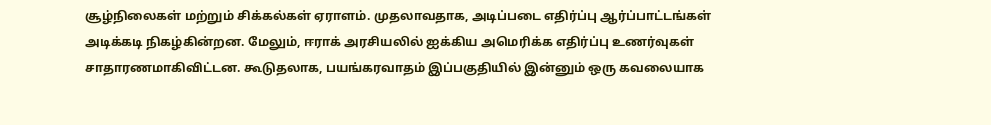சூழ்நிலைகள் மற்றும் சிக்கல்கள் ஏராளம். முதலாவதாக, அடிப்படை எதிர்ப்பு ஆர்ப்பாட்டங்கள் அடிக்கடி நிகழ்கின்றன. மேலும், ஈராக் அரசியலில் ஐக்கிய அமெரிக்க எதிர்ப்பு உணர்வுகள் சாதாரணமாகிவிட்டன. கூடுதலாக, பயங்கரவாதம் இப்பகுதியில் இன்னும் ஒரு கவலையாக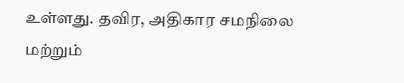உள்ளது. தவிர, அதிகார சமநிலை மற்றும்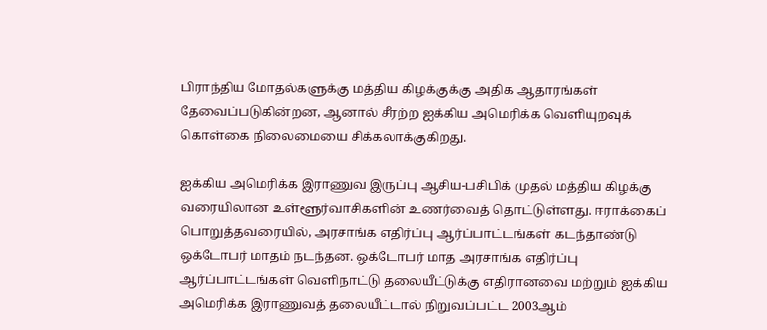பிராந்திய மோதல்களுக்கு மத்திய கிழக்குக்கு அதிக ஆதாரங்கள் தேவைப்படுகின்றன, ஆனால் சீரற்ற ஐக்கிய அமெரிக்க வெளியுறவுக் கொள்கை நிலைமையை சிக்கலாக்குகிறது.

ஐக்கிய அமெரிக்க இராணுவ இருப்பு ஆசிய-பசிபிக் முதல் மத்திய கிழக்கு வரையிலான உள்ளூர்வாசிகளின் உணர்வைத் தொட்டுள்ளது. ஈராக்கைப் பொறுத்தவரையில், அரசாங்க எதிர்ப்பு ஆர்ப்பாட்டங்கள் கடந்தாண்டு ஒக்டோபர் மாதம் நடந்தன. ஒக்டோபர் மாத அரசாங்க எதிர்ப்பு ஆர்ப்பாட்டங்கள் வெளிநாட்டு தலையீட்டுக்கு எதிரானவை மற்றும் ஐக்கிய அமெரிக்க இராணுவத் தலையீட்டால் நிறுவப்பட்ட 2003ஆம்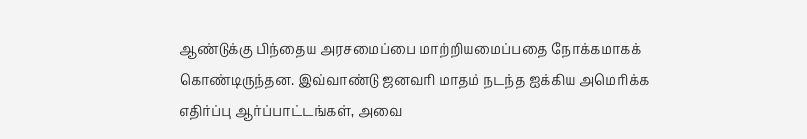ஆண்டுக்கு பிந்தைய அரசமைப்பை மாற்றியமைப்பதை நோக்கமாகக் கொண்டிருந்தன. இவ்வாண்டு ஜனவரி மாதம் நடந்த ஐக்கிய அமெரிக்க எதிர்ப்பு ஆர்ப்பாட்டங்கள், அவை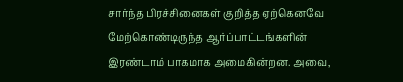சார்ந்த பிரச்சினைகள் குறித்த ஏற்கெனவே மேற்கொண்டிருந்த ஆர்ப்பாட்டங்களின் இரண்டாம் பாகமாக அமைகின்றன. அவை,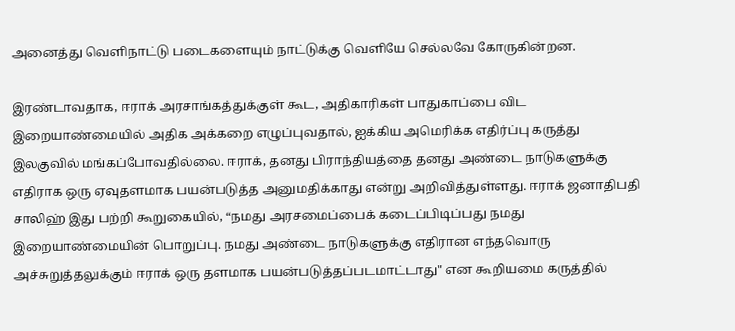அனைத்து வெளிநாட்டு படைகளையும் நாட்டுக்கு வெளியே செல்லவே கோருகின்றன.

இரண்டாவதாக, ஈராக் அரசாங்கத்துக்குள் கூட, அதிகாரிகள் பாதுகாப்பை விட இறையாண்மையில் அதிக அக்கறை எழுப்புவதால், ஐக்கிய அமெரிக்க எதிர்ப்பு கருத்து இலகுவில் மங்கப்போவதில்லை. ஈராக், தனது பிராந்தியத்தை தனது அண்டை நாடுகளுக்கு எதிராக ஒரு ஏவுதளமாக பயன்படுத்த அனுமதிக்காது என்று அறிவித்துள்ளது. ஈராக் ஜனாதிபதி சாலிஹ் இது பற்றி கூறுகையில், “நமது அரசமைப்பைக் கடைப்பிடிப்பது நமது இறையாண்மையின் பொறுப்பு. நமது அண்டை நாடுகளுக்கு எதிரான எந்தவொரு அச்சுறுத்தலுக்கும் ஈராக் ஒரு தளமாக பயன்படுத்தப்படமாட்டாது" என கூறியமை கருத்தில்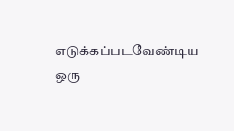எடுக்கப்படவேண்டிய ஒரு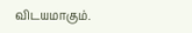விடயமாகும்.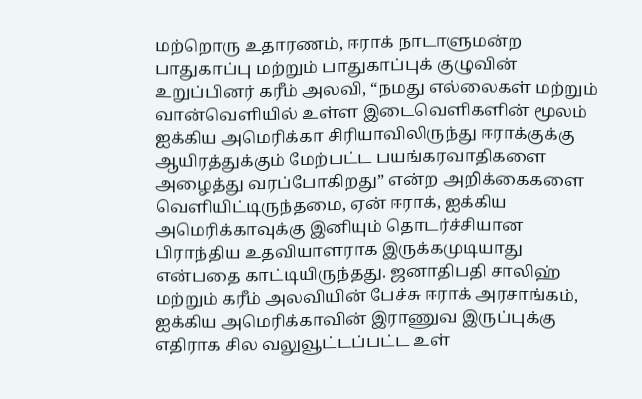மற்றொரு உதாரணம், ஈராக் நாடாளுமன்ற பாதுகாப்பு மற்றும் பாதுகாப்புக் குழுவின் உறுப்பினர் கரீம் அலவி, “நமது எல்லைகள் மற்றும் வான்வெளியில் உள்ள இடைவெளிகளின் மூலம் ஐக்கிய அமெரிக்கா சிரியாவிலிருந்து ஈராக்குக்கு ஆயிரத்துக்கும் மேற்பட்ட பயங்கரவாதிகளை அழைத்து வரப்போகிறது” என்ற அறிக்கைகளை வெளியிட்டிருந்தமை, ஏன் ஈராக், ஐக்கிய அமெரிக்காவுக்கு இனியும் தொடர்ச்சியான பிராந்திய உதவியாளராக இருக்கமுடியாது என்பதை காட்டியிருந்தது. ஜனாதிபதி சாலிஹ் மற்றும் கரீம் அலவியின் பேச்சு ஈராக் அரசாங்கம், ஐக்கிய அமெரிக்காவின் இராணுவ இருப்புக்கு எதிராக சில வலுவூட்டப்பட்ட உள்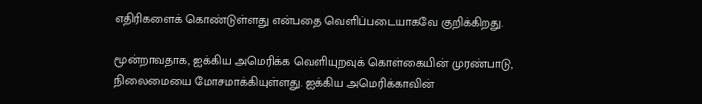எதிரிகளைக் கொண்டுள்ளது என்பதை வெளிப்படையாகவே குறிக்கிறது.

மூன்றாவதாக, ஐக்கிய அமெரிக்க வெளியுறவுக் கொள்கையின் முரண்பாடு, நிலைமையை மோசமாக்கியுள்ளது. ஐக்கிய அமெரிக்காவின்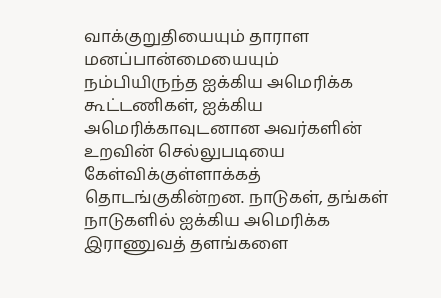வாக்குறுதியையும் தாராள மனப்பான்மையையும் நம்பியிருந்த ஐக்கிய அமெரிக்க கூட்டணிகள், ஐக்கிய அமெரிக்காவுடனான அவர்களின் உறவின் செல்லுபடியை கேள்விக்குள்ளாக்கத் தொடங்குகின்றன. நாடுகள், தங்கள் நாடுகளில் ஐக்கிய அமெரிக்க இராணுவத் தளங்களை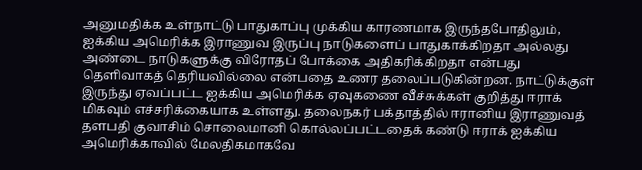அனுமதிக்க உள்நாட்டு பாதுகாப்பு முக்கிய காரணமாக இருந்தபோதிலும், ஐக்கிய அமெரிக்க இராணுவ இருப்பு நாடுகளைப் பாதுகாக்கிறதா அல்லது அண்டை நாடுகளுக்கு விரோதப் போக்கை அதிகரிக்கிறதா என்பது தெளிவாகத் தெரியவில்லை என்பதை உணர தலைப்படுகின்றன. நாட்டுக்குள் இருந்து ஏவப்பட்ட ஐக்கிய அமெரிக்க ஏவுகணை வீச்சுக்கள் குறித்து ஈராக் மிகவும் எச்சரிக்கையாக உள்ளது. தலைநகர் பக்தாத்தில் ஈரானிய இராணுவத் தளபதி குவாசிம் சொலைமானி கொல்லப்பட்டதைக் கண்டு ஈராக் ஐக்கிய அமெரிக்காவில் மேலதிகமாகவே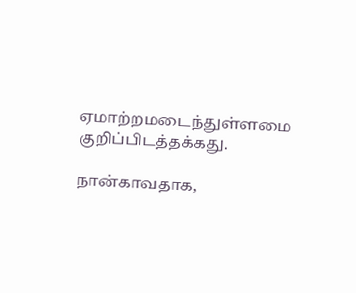ஏமாற்றமடைந்துள்ளமை குறிப்பிடத்தக்கது.

நான்காவதாக,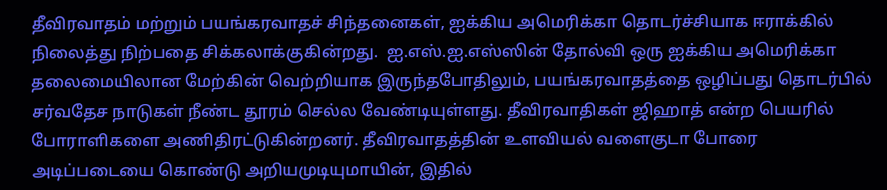தீவிரவாதம் மற்றும் பயங்கரவாதச் சிந்தனைகள், ஐக்கிய அமெரிக்கா தொடர்ச்சியாக ஈராக்கில் நிலைத்து நிற்பதை சிக்கலாக்குகின்றது.  ஐ.எஸ்.ஐ.எஸ்ஸின் தோல்வி ஒரு ஐக்கிய அமெரிக்கா தலைமையிலான மேற்கின் வெற்றியாக இருந்தபோதிலும், பயங்கரவாதத்தை ஒழிப்பது தொடர்பில் சர்வதேச நாடுகள் நீண்ட தூரம் செல்ல வேண்டியுள்ளது. தீவிரவாதிகள் ஜிஹாத் என்ற பெயரில் போராளிகளை அணிதிரட்டுகின்றனர். தீவிரவாதத்தின் உளவியல் வளைகுடா போரை அடிப்படையை கொண்டு அறியமுடியுமாயின், இதில்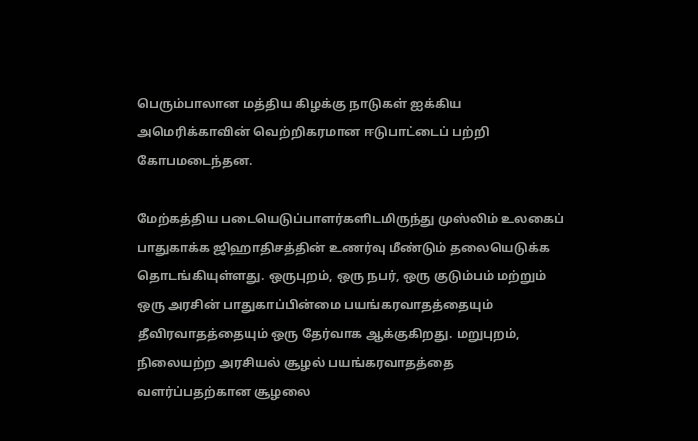பெரும்பாலான மத்திய கிழக்கு நாடுகள் ஐக்கிய அமெரிக்காவின் வெற்றிகரமான ஈடுபாட்டைப் பற்றி கோபமடைந்தன.

மேற்கத்திய படையெடுப்பாளர்களிடமிருந்து முஸ்லிம் உலகைப் பாதுகாக்க ஜிஹாதிசத்தின் உணர்வு மீண்டும் தலையெடுக்க தொடங்கியுள்ளது. ஒருபுறம், ஒரு நபர், ஒரு குடும்பம் மற்றும் ஒரு அரசின் பாதுகாப்பின்மை பயங்கரவாதத்தையும் தீவிரவாதத்தையும் ஒரு தேர்வாக ஆக்குகிறது. மறுபுறம், நிலையற்ற அரசியல் சூழல் பயங்கரவாதத்தை வளர்ப்பதற்கான சூழலை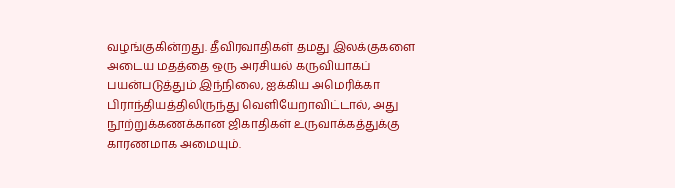வழங்குகின்றது. தீவிரவாதிகள் தமது இலக்குகளை அடைய மதத்தை ஒரு அரசியல் கருவியாகப் பயன்படுத்தும் இந்நிலை, ஐக்கிய அமெரிக்கா பிராந்தியத்திலிருந்து வெளியேறாவிட்டால், அது நூற்றுக்கணக்கான ஜிகாதிகள் உருவாக்கத்துக்கு காரணமாக அமையும்.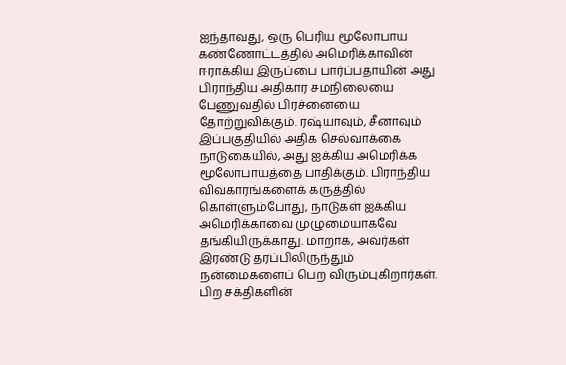ஐந்தாவது, ஒரு பெரிய மூலோபாய கண்ணோட்டத்தில் அமெரிக்காவின் ஈராக்கிய இருப்பை பார்ப்பதாயின் அது பிராந்திய அதிகார சமநிலையை பேணுவதில் பிரச்னையை தோற்றுவிக்கும். ரஷ்யாவும், சீனாவும் இப்பகுதியில் அதிக செல்வாக்கை நாடுகையில், அது ஐக்கிய அமெரிக்க மூலோபாயத்தை பாதிக்கும். பிராந்திய விவகாரங்களைக் கருத்தில் கொள்ளும்போது, நாடுகள் ஐக்கிய அமெரிக்காவை முழுமையாகவே தங்கியிருக்காது. மாறாக, அவர்கள் இரண்டு தரப்பிலிருந்தும் நன்மைகளைப் பெற விரும்புகிறார்கள். பிற சக்திகளின்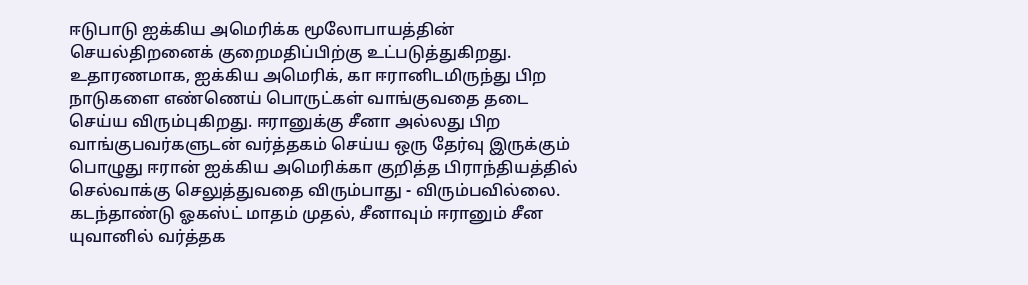ஈடுபாடு ஐக்கிய அமெரிக்க மூலோபாயத்தின் செயல்திறனைக் குறைமதிப்பிற்கு உட்படுத்துகிறது. உதாரணமாக, ஐக்கிய அமெரிக், கா ஈரானிடமிருந்து பிற நாடுகளை எண்ணெய் பொருட்கள் வாங்குவதை தடை செய்ய விரும்புகிறது. ஈரானுக்கு சீனா அல்லது பிற வாங்குபவர்களுடன் வர்த்தகம் செய்ய ஒரு தேர்வு இருக்கும் பொழுது ஈரான் ஐக்கிய அமெரிக்கா குறித்த பிராந்தியத்தில் செல்வாக்கு செலுத்துவதை விரும்பாது - விரும்பவில்லை. கடந்தாண்டு ஓகஸ்ட் மாதம் முதல், சீனாவும் ஈரானும் சீன யுவானில் வர்த்தக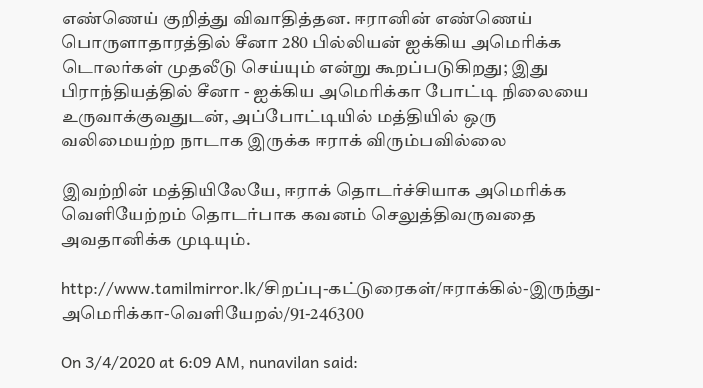எண்ணெய் குறித்து விவாதித்தன. ஈரானின் எண்ணெய் பொருளாதாரத்தில் சீனா 280 பில்லியன் ஐக்கிய அமெரிக்க டொலர்கள் முதலீடு செய்யும் என்று கூறப்படுகிறது; இது பிராந்தியத்தில் சீனா - ஐக்கிய அமெரிக்கா போட்டி நிலையை உருவாக்குவதுடன், அப்போட்டியில் மத்தியில் ஒரு வலிமையற்ற நாடாக இருக்க ஈராக் விரும்பவில்லை

இவற்றின் மத்தியிலேயே, ஈராக் தொடர்ச்சியாக அமெரிக்க வெளியேற்றம் தொடர்பாக கவனம் செலுத்திவருவதை அவதானிக்க முடியும்.

http://www.tamilmirror.lk/சிறப்பு-கட்டுரைகள்/ஈராக்கில்-இருந்து-அமெரிக்கா-வெளியேறல்/91-246300

On 3/4/2020 at 6:09 AM, nunavilan said: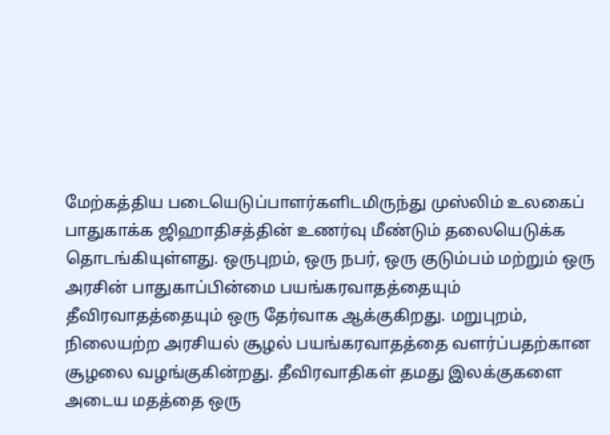மேற்கத்திய படையெடுப்பாளர்களிடமிருந்து முஸ்லிம் உலகைப் பாதுகாக்க ஜிஹாதிசத்தின் உணர்வு மீண்டும் தலையெடுக்க தொடங்கியுள்ளது. ஒருபுறம், ஒரு நபர், ஒரு குடும்பம் மற்றும் ஒரு அரசின் பாதுகாப்பின்மை பயங்கரவாதத்தையும் தீவிரவாதத்தையும் ஒரு தேர்வாக ஆக்குகிறது. மறுபுறம், நிலையற்ற அரசியல் சூழல் பயங்கரவாதத்தை வளர்ப்பதற்கான சூழலை வழங்குகின்றது. தீவிரவாதிகள் தமது இலக்குகளை அடைய மதத்தை ஒரு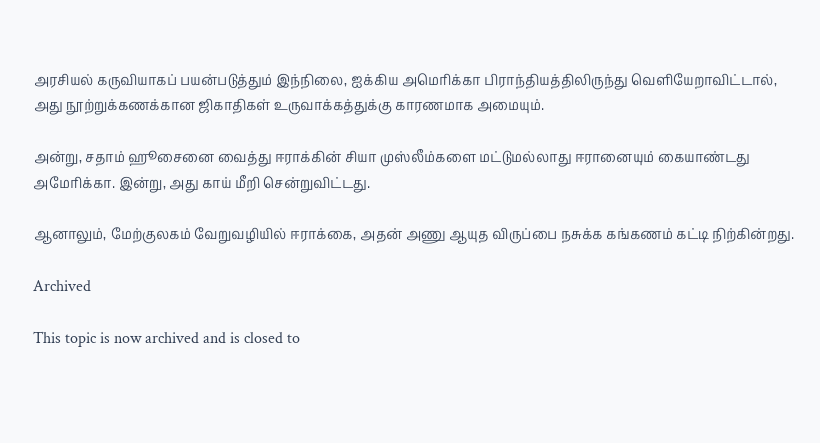அரசியல் கருவியாகப் பயன்படுத்தும் இந்நிலை, ஐக்கிய அமெரிக்கா பிராந்தியத்திலிருந்து வெளியேறாவிட்டால், அது நூற்றுக்கணக்கான ஜிகாதிகள் உருவாக்கத்துக்கு காரணமாக அமையும்.

அன்று, சதாம் ஹூசைனை வைத்து ஈராக்கின் சியா முஸ்லீம்களை மட்டுமல்லாது ஈரானையும் கையாண்டது அமேரிக்கா. இன்று, அது காய் மீறி சென்றுவிட்டது.

ஆனாலும், மேற்குலகம் வேறுவழியில் ஈராக்கை, அதன் அணு ஆயுத விருப்பை நசுக்க கங்கணம் கட்டி நிற்கின்றது.

Archived

This topic is now archived and is closed to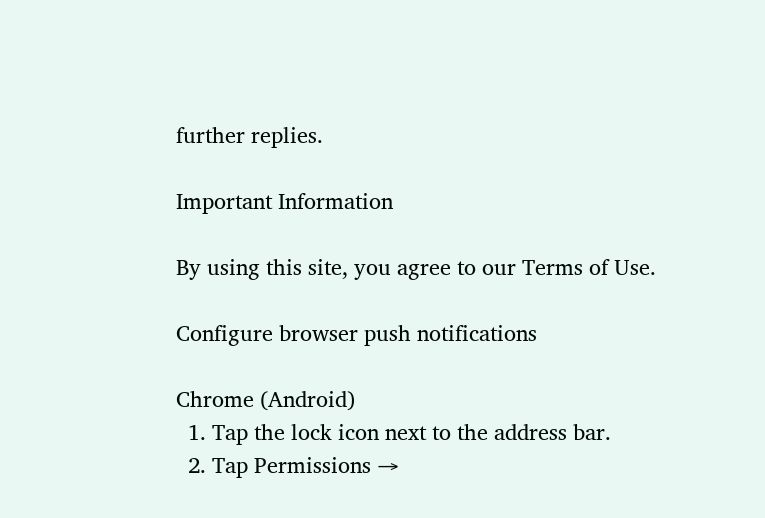further replies.

Important Information

By using this site, you agree to our Terms of Use.

Configure browser push notifications

Chrome (Android)
  1. Tap the lock icon next to the address bar.
  2. Tap Permissions →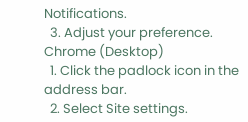Notifications.
  3. Adjust your preference.
Chrome (Desktop)
  1. Click the padlock icon in the address bar.
  2. Select Site settings.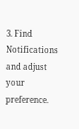3. Find Notifications and adjust your preference.